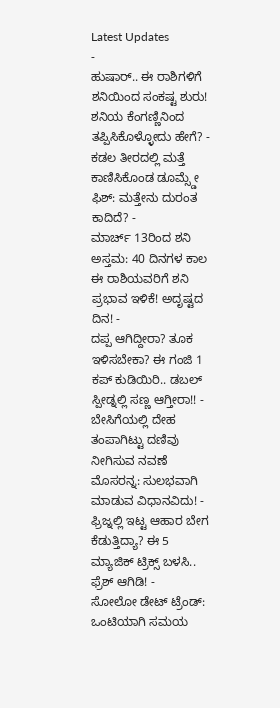Latest Updates
-
ಹುಷಾರ್.. ಈ ರಾಶಿಗಳಿಗೆ ಶನಿಯಿಂದ ಸಂಕಷ್ಟ ಶುರು! ಶನಿಯ ಕೆಂಗಣ್ಣಿನಿಂದ ತಪ್ಪಿಸಿಕೊಳ್ಳೋದು ಹೇಗೆ? -
ಕಡಲ ತೀರದಲ್ಲಿ ಮತ್ತೆ ಕಾಣಿಸಿಕೊಂಡ ಡೂಮ್ಸ್ಡೇ ಫಿಶ್: ಮತ್ತೇನು ದುರಂತ ಕಾದಿದೆ? -
ಮಾರ್ಚ್ 13ರಿಂದ ಶನಿ ಅಸ್ತಮ: 40 ದಿನಗಳ ಕಾಲ ಈ ರಾಶಿಯವರಿಗೆ ಶನಿ ಪ್ರಭಾವ ಇಳಿಕೆ! ಅದೃಷ್ಟದ ದಿನ! -
ದಪ್ಪ ಆಗಿದ್ದೀರಾ? ತೂಕ ಇಳಿಸಬೇಕಾ? ಈ ಗಂಜಿ 1 ಕಪ್ ಕುಡಿಯಿರಿ.. ಡಬಲ್ ಸ್ಪೀಡ್ನಲ್ಲಿ ಸಣ್ಣ ಆಗ್ತೀರಾ!! -
ಬೇಸಿಗೆಯಲ್ಲಿ ದೇಹ ತಂಪಾಗಿಟ್ಟು ದಣಿವು ನೀಗಿಸುವ ನವಣೆ ಮೊಸರನ್ನ: ಸುಲಭವಾಗಿ ಮಾಡುವ ವಿಧಾನವಿದು! -
ಫ್ರಿಜ್ನಲ್ಲಿ ಇಟ್ಟ ಆಹಾರ ಬೇಗ ಕೆಡುತ್ತಿದ್ಯಾ? ಈ 5 ಮ್ಯಾಜಿಕ್ ಟ್ರಿಕ್ಸ್ ಬಳಸಿ.. ಫ್ರೆಶ್ ಆಗಿಡಿ! -
ಸೋಲೋ ಡೇಟ್ ಟ್ರೆಂಡ್: ಒಂಟಿಯಾಗಿ ಸಮಯ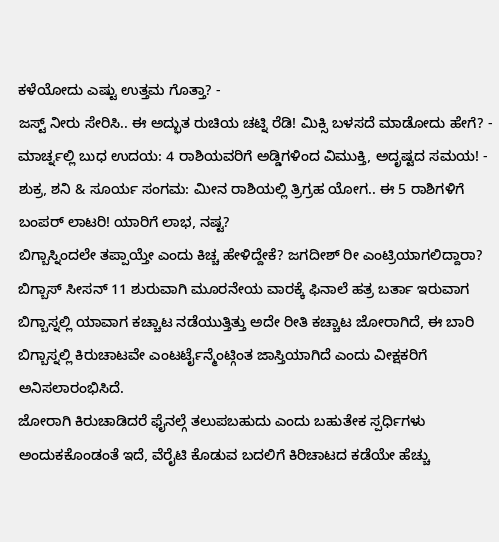ಕಳೆಯೋದು ಎಷ್ಟು ಉತ್ತಮ ಗೊತ್ತಾ? -
ಜಸ್ಟ್ ನೀರು ಸೇರಿಸಿ.. ಈ ಅದ್ಭುತ ರುಚಿಯ ಚಟ್ನಿ ರೆಡಿ! ಮಿಕ್ಸಿ ಬಳಸದೆ ಮಾಡೋದು ಹೇಗೆ? -
ಮಾರ್ಚ್ನಲ್ಲಿ ಬುಧ ಉದಯ: 4 ರಾಶಿಯವರಿಗೆ ಅಡ್ಡಿಗಳಿಂದ ವಿಮುಕ್ತಿ, ಅದೃಷ್ಟದ ಸಮಯ! -
ಶುಕ್ರ, ಶನಿ & ಸೂರ್ಯ ಸಂಗಮ: ಮೀನ ರಾಶಿಯಲ್ಲಿ ತ್ರಿಗ್ರಹ ಯೋಗ.. ಈ 5 ರಾಶಿಗಳಿಗೆ ಬಂಪರ್ ಲಾಟರಿ! ಯಾರಿಗೆ ಲಾಭ, ನಷ್ಟ?
ಬಿಗ್ಬಾಸ್ನಿಂದಲೇ ತಪ್ಪಾಯ್ತೇ ಎಂದು ಕಿಚ್ಚ ಹೇಳಿದ್ದೇಕೆ? ಜಗದೀಶ್ ರೀ ಎಂಟ್ರಿಯಾಗಲಿದ್ದಾರಾ?
ಬಿಗ್ಬಾಸ್ ಸೀಸನ್ 11 ಶುರುವಾಗಿ ಮೂರನೇಯ ವಾರಕ್ಕೆ ಫಿನಾಲೆ ಹತ್ರ ಬರ್ತಾ ಇರುವಾಗ ಬಿಗ್ಬಾಸ್ನಲ್ಲಿ ಯಾವಾಗ ಕಚ್ಚಾಟ ನಡೆಯುತ್ತಿತ್ತು ಅದೇ ರೀತಿ ಕಚ್ಚಾಟ ಜೋರಾಗಿದೆ, ಈ ಬಾರಿ ಬಿಗ್ಬಾಸ್ನಲ್ಲಿ ಕಿರುಚಾಟವೇ ಎಂಟರ್ಟೈನ್ಮೆಂಟ್ಗಿಂತ ಜಾಸ್ತಿಯಾಗಿದೆ ಎಂದು ವೀಕ್ಷಕರಿಗೆ ಅನಿಸಲಾರಂಭಿಸಿದೆ.
ಜೋರಾಗಿ ಕಿರುಚಾಡಿದರೆ ಫೈನಲ್ಗೆ ತಲುಪಬಹುದು ಎಂದು ಬಹುತೇಕ ಸ್ಪರ್ಧಿಗಳು ಅಂದುಕಕೊಂಡಂತೆ ಇದೆ, ವೆರೈಟಿ ಕೊಡುವ ಬದಲಿಗೆ ಕಿರಿಚಾಟದ ಕಡೆಯೇ ಹೆಚ್ಚು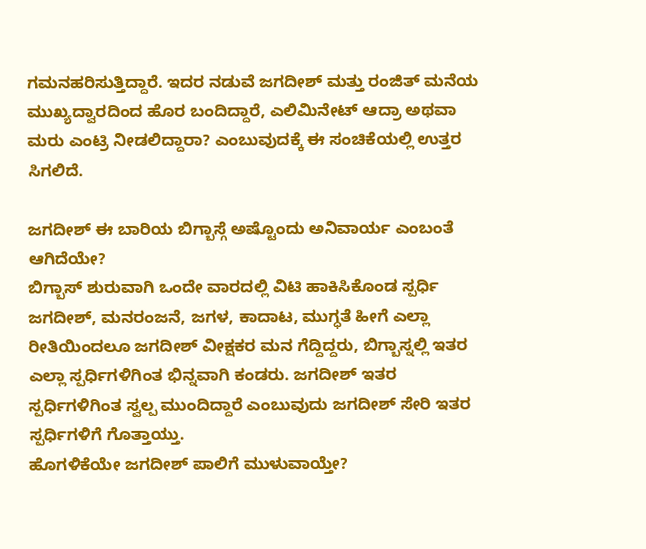ಗಮನಹರಿಸುತ್ತಿದ್ದಾರೆ. ಇದರ ನಡುವೆ ಜಗದೀಶ್ ಮತ್ತು ರಂಜಿತ್ ಮನೆಯ ಮುಖ್ಯದ್ವಾರದಿಂದ ಹೊರ ಬಂದಿದ್ದಾರೆ, ಎಲಿಮಿನೇಟ್ ಆದ್ರಾ ಅಥವಾ ಮರು ಎಂಟ್ರಿ ನೀಡಲಿದ್ದಾರಾ? ಎಂಬುವುದಕ್ಕೆ ಈ ಸಂಚಿಕೆಯಲ್ಲಿ ಉತ್ತರ ಸಿಗಲಿದೆ.

ಜಗದೀಶ್ ಈ ಬಾರಿಯ ಬಿಗ್ಬಾಸ್ಗೆ ಅಷ್ಟೊಂದು ಅನಿವಾರ್ಯ ಎಂಬಂತೆ ಆಗಿದೆಯೇ?
ಬಿಗ್ಬಾಸ್ ಶುರುವಾಗಿ ಒಂದೇ ವಾರದಲ್ಲಿ ವಿಟಿ ಹಾಕಿಸಿಕೊಂಡ ಸ್ಪರ್ಧಿ ಜಗದೀಶ್, ಮನರಂಜನೆ, ಜಗಳ, ಕಾದಾಟ, ಮುಗ್ಧತೆ ಹೀಗೆ ಎಲ್ಲಾ ರೀತಿಯಿಂದಲೂ ಜಗದೀಶ್ ವೀಕ್ಷಕರ ಮನ ಗೆದ್ದಿದ್ದರು, ಬಿಗ್ಬಾಸ್ನಲ್ಲಿ ಇತರ ಎಲ್ಲಾ ಸ್ಪರ್ಧಿಗಳಿಗಿಂತ ಭಿನ್ನವಾಗಿ ಕಂಡರು. ಜಗದೀಶ್ ಇತರ ಸ್ಪರ್ಧಿಗಳಿಗಿಂತ ಸ್ವಲ್ಪ ಮುಂದಿದ್ದಾರೆ ಎಂಬುವುದು ಜಗದೀಶ್ ಸೇರಿ ಇತರ ಸ್ಪರ್ಧಿಗಳಿಗೆ ಗೊತ್ತಾಯ್ತು.
ಹೊಗಳಿಕೆಯೇ ಜಗದೀಶ್ ಪಾಲಿಗೆ ಮುಳುವಾಯ್ತೇ?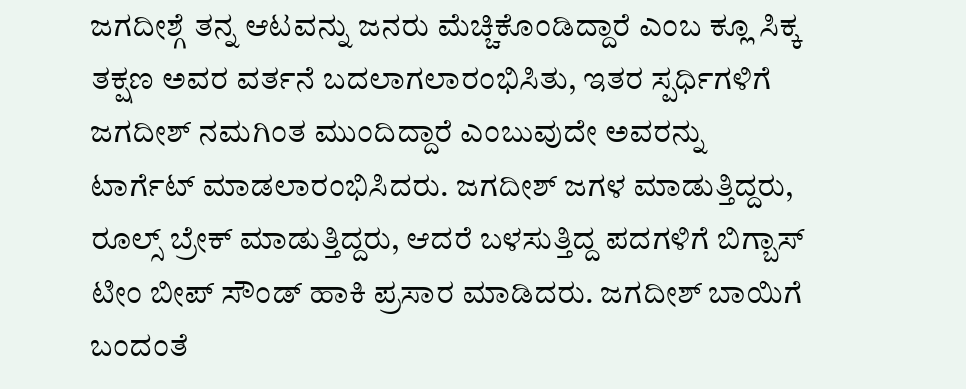ಜಗದೀಶ್ಗೆ ತನ್ನ ಆಟವನ್ನು ಜನರು ಮೆಚ್ಚಿಕೊಂಡಿದ್ದಾರೆ ಎಂಬ ಕ್ಲೂ ಸಿಕ್ಕ ತಕ್ಷಣ ಅವರ ವರ್ತನೆ ಬದಲಾಗಲಾರಂಭಿಸಿತು, ಇತರ ಸ್ಪರ್ಧಿಗಳಿಗೆ ಜಗದೀಶ್ ನಮಗಿಂತ ಮುಂದಿದ್ದಾರೆ ಎಂಬುವುದೇ ಅವರನ್ನು ಟಾರ್ಗೆಟ್ ಮಾಡಲಾರಂಭಿಸಿದರು. ಜಗದೀಶ್ ಜಗಳ ಮಾಡುತ್ತಿದ್ದರು, ರೂಲ್ಸ್ ಬ್ರೇಕ್ ಮಾಡುತ್ತಿದ್ದರು, ಆದರೆ ಬಳಸುತ್ತಿದ್ದ ಪದಗಳಿಗೆ ಬಿಗ್ಬಾಸ್ ಟೀಂ ಬೀಪ್ ಸೌಂಡ್ ಹಾಕಿ ಪ್ರಸಾರ ಮಾಡಿದರು. ಜಗದೀಶ್ ಬಾಯಿಗೆ ಬಂದಂತೆ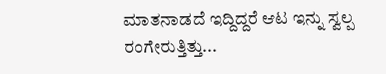ಮಾತನಾಡದೆ ಇದ್ದಿದ್ದರೆ ಆಟ ಇನ್ನು ಸ್ವಲ್ಪ ರಂಗೇರುತ್ತಿತ್ತು...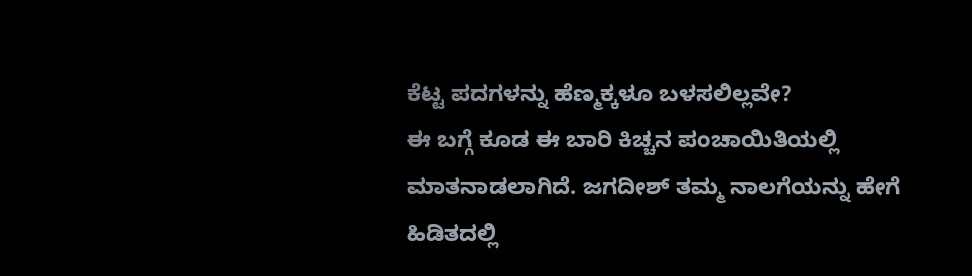ಕೆಟ್ಟ ಪದಗಳನ್ನು ಹೆಣ್ಮಕ್ಕಳೂ ಬಳಸಲಿಲ್ಲವೇ?
ಈ ಬಗ್ಗೆ ಕೂಡ ಈ ಬಾರಿ ಕಿಚ್ಚನ ಪಂಚಾಯಿತಿಯಲ್ಲಿ ಮಾತನಾಡಲಾಗಿದೆ. ಜಗದೀಶ್ ತಮ್ಮ ನಾಲಗೆಯನ್ನು ಹೇಗೆ ಹಿಡಿತದಲ್ಲಿ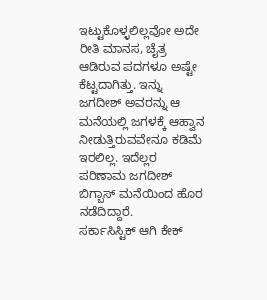ಇಟ್ಟುಕೊಳ್ಳಲಿಲ್ಲವೋ ಅದೇ ರೀತಿ ಮಾನಸ, ಚೈತ್ರ ಆಡಿರುವ ಪದಗಳೂ ಅಷ್ಟೇ ಕೆಟ್ಟದಾಗಿತ್ತು. ಇನ್ನು ಜಗದೀಶ್ ಅವರನ್ನು ಆ ಮನೆಯಲ್ಲಿ ಜಗಳಕ್ಕೆ ಆಹ್ವಾನ ನೀಡುತ್ತಿರುವವೇನೂ ಕಡಿಮೆ ಇರಲಿಲ್ಲ. ಇದೆಲ್ಲರ ಪರಿಣಾಮ ಜಗದೀಶ್ ಬಿಗ್ಬಾಸ್ ಮನೆಯಿಂದ ಹೊರ ನಡೆದಿದ್ದಾರೆ.
ಸರ್ಕಾಸಿಸ್ಟಿಕ್ ಆಗಿ ಕೇಕ್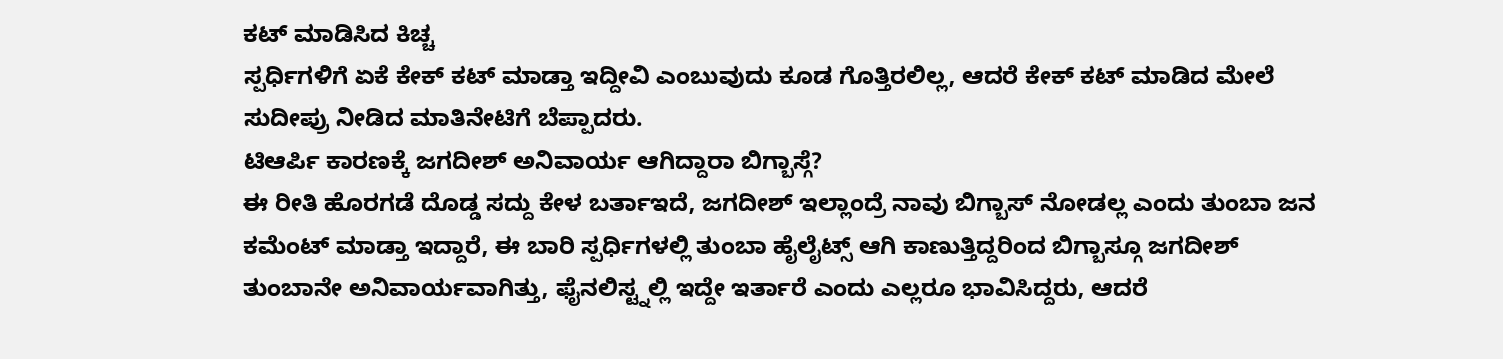ಕಟ್ ಮಾಡಿಸಿದ ಕಿಚ್ಚ
ಸ್ಪರ್ಧಿಗಳಿಗೆ ಏಕೆ ಕೇಕ್ ಕಟ್ ಮಾಡ್ತಾ ಇದ್ದೀವಿ ಎಂಬುವುದು ಕೂಡ ಗೊತ್ತಿರಲಿಲ್ಲ, ಆದರೆ ಕೇಕ್ ಕಟ್ ಮಾಡಿದ ಮೇಲೆ ಸುದೀಪ್ರು ನೀಡಿದ ಮಾತಿನೇಟಿಗೆ ಬೆಪ್ಪಾದರು.
ಟಿಆರ್ಪಿ ಕಾರಣಕ್ಕೆ ಜಗದೀಶ್ ಅನಿವಾರ್ಯ ಆಗಿದ್ದಾರಾ ಬಿಗ್ಬಾಸ್ಗೆ?
ಈ ರೀತಿ ಹೊರಗಡೆ ದೊಡ್ಡ ಸದ್ದು ಕೇಳ ಬರ್ತಾಇದೆ, ಜಗದೀಶ್ ಇಲ್ಲಾಂದ್ರೆ ನಾವು ಬಿಗ್ಬಾಸ್ ನೋಡಲ್ಲ ಎಂದು ತುಂಬಾ ಜನ ಕಮೆಂಟ್ ಮಾಡ್ತಾ ಇದ್ದಾರೆ, ಈ ಬಾರಿ ಸ್ಪರ್ಧಿಗಳಲ್ಲಿ ತುಂಬಾ ಹೈಲೈಟ್ಸ್ ಆಗಿ ಕಾಣುತ್ತಿದ್ದರಿಂದ ಬಿಗ್ಬಾಸ್ಗೂ ಜಗದೀಶ್ ತುಂಬಾನೇ ಅನಿವಾರ್ಯವಾಗಿತ್ತು, ಫೈನಲಿಸ್ಟ್ನಲ್ಲಿ ಇದ್ದೇ ಇರ್ತಾರೆ ಎಂದು ಎಲ್ಲರೂ ಭಾವಿಸಿದ್ದರು, ಆದರೆ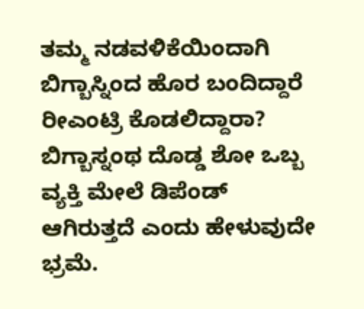ತಮ್ಮ ನಡವಳಿಕೆಯಿಂದಾಗಿ ಬಿಗ್ಬಾಸ್ನಿಂದ ಹೊರ ಬಂದಿದ್ದಾರೆ ರೀಎಂಟ್ರಿ ಕೊಡಲಿದ್ದಾರಾ?
ಬಿಗ್ಬಾಸ್ನಂಥ ದೊಡ್ಡ ಶೋ ಒಬ್ಬ ವ್ಯಕ್ತಿ ಮೇಲೆ ಡಿಪೆಂಡ್ ಆಗಿರುತ್ತದೆ ಎಂದು ಹೇಳುವುದೇ ಭ್ರಮೆ.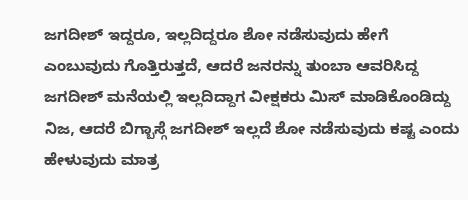ಜಗದೀಶ್ ಇದ್ದರೂ, ಇಲ್ಲದಿದ್ದರೂ ಶೋ ನಡೆಸುವುದು ಹೇಗೆ ಎಂಬುವುದು ಗೊತ್ತಿರುತ್ತದೆ, ಆದರೆ ಜನರನ್ನು ತುಂಬಾ ಆವರಿಸಿದ್ದ ಜಗದೀಶ್ ಮನೆಯಲ್ಲಿ ಇಲ್ಲದಿದ್ದಾಗ ವೀಕ್ಷಕರು ಮಿಸ್ ಮಾಡಿಕೊಂಡಿದ್ದು ನಿಜ, ಆದರೆ ಬಿಗ್ಬಾಸ್ಗೆ ಜಗದೀಶ್ ಇಲ್ಲದೆ ಶೋ ನಡೆಸುವುದು ಕಷ್ಟ ಎಂದು ಹೇಳುವುದು ಮಾತ್ರ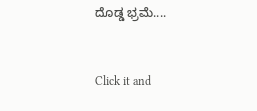ದೊಡ್ಡ ಭ್ರಮೆ....



Click it and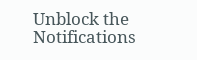Unblock the Notifications